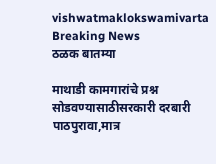vishwatmaklokswamivarta
Breaking News
ठळक बातम्या

माथाडी कामगारांचे प्रश्न सोडवण्यासाठीसरकारी दरबारी पाठपुरावा,मात्र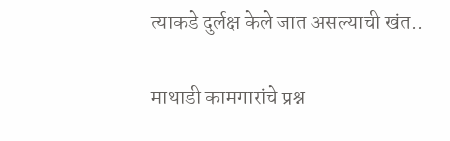त्‍याकडे दुर्लक्ष केले जात असल्‍याची खंत..

माथाडी कामगारांचे प्रश्न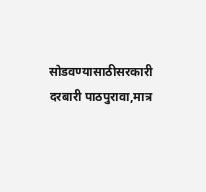सोडवण्यासाठीसरकारी दरबारी पाठपुरावा,मात्र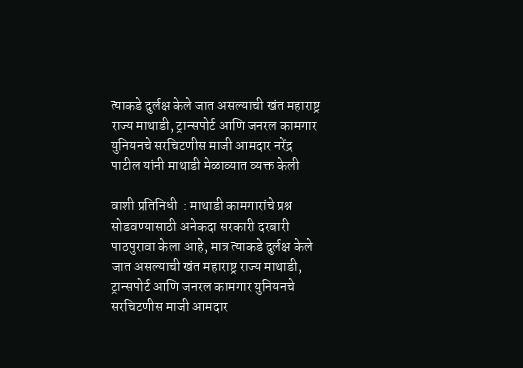त्‍याकडे दुर्लक्ष केले जात असल्‍याची खंत महाराष्ट्र राज्य माथाडी, ट्रान्सपोर्ट आणि जनरल कामगार युनियनचे सरचिटणीस माजी आमदार नरेंद्र पाटील यांनी माथाडी मेळाव्यात व्यक्त केली

वाशी प्रतिनिधी  : माथाडी कामगारांचे प्रश्न सोडवण्यासाठी अनेकदा सरकारी दरबारी पाठपुरावा केला आहे, मात्र त्‍याकडे दुर्लक्ष केले जात असल्‍याची खंत महाराष्ट्र राज्य माथाडी, ट्रान्सपोर्ट आणि जनरल कामगार युनियनचे सरचिटणीस माजी आमदार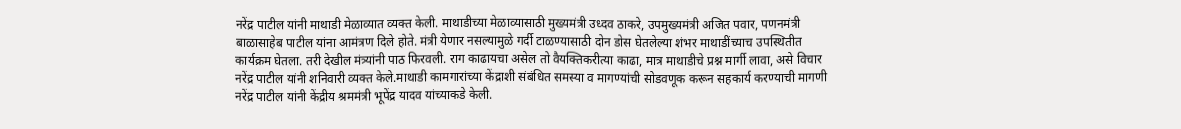नरेंद्र पाटील यांनी माथाडी मेळाव्यात व्यक्त केली. माथाडीच्या मेळाव्यासाठी मुख्यमंत्री उध्दव ठाकरे, उपमुख्यमंत्री अजित पवार, पणनमंत्री बाळासाहेब पाटील यांना आमंत्रण दिले होते. मंत्री येणार नसल्यामुळे गर्दी टाळण्यासाठी दोन डोस घेतलेल्‍या शंभर माथाडींच्याच उपस्थितीत कार्यक्रम घेतला. तरी देखील मंत्र्यांनी पाठ फिरवली. राग काढायचा असेल तो वैयक्तिकरीत्‍या काढा, मात्र माथाडीचे प्रश्न मार्गी लावा, असे विचार नरेंद्र पाटील यांनी शनिवारी व्यक्त केले.माथाडी कामगारांच्या केंद्राशी संबंधित समस्या व मागण्यांची सोडवणूक करून सहकार्य करण्याची मागणी नरेंद्र पाटील यांनी केंद्रीय श्रममंत्री भूपेंद्र यादव यांच्याकडे केली.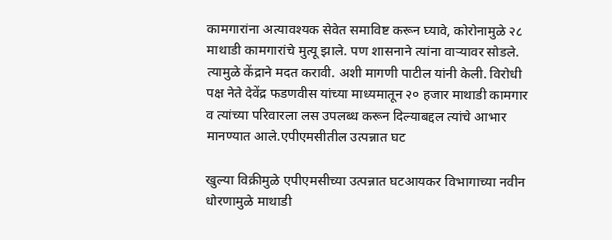कामगारांना अत्यावश्यक सेवेत समाविष्ट करून घ्यावे, कोरोनामुळे २८ माथाडी कामगारांचे मुत्यू झाले. पण शासनाने त्यांना वाऱ्यावर सोडले. त्यामुळे केंद्राने मदत करावी. अशी मागणी पाटील यांनी केली. विरोधी पक्ष नेते देवेंद्र फडणवीस यांच्या माध्यमातून २० हजार माथाडी कामगार व त्यांच्या परिवारला लस उपलब्ध करून दिल्‍याबद्दल त्‍यांचे आभार मानण्यात आले.एपीएमसीतील उत्‍पन्नात घट

खुल्‍या विक्रीमुळे एपीएमसीच्या उत्‍पन्नात घटआयकर विभागाच्या नवीन धोरणामुळे माथाडी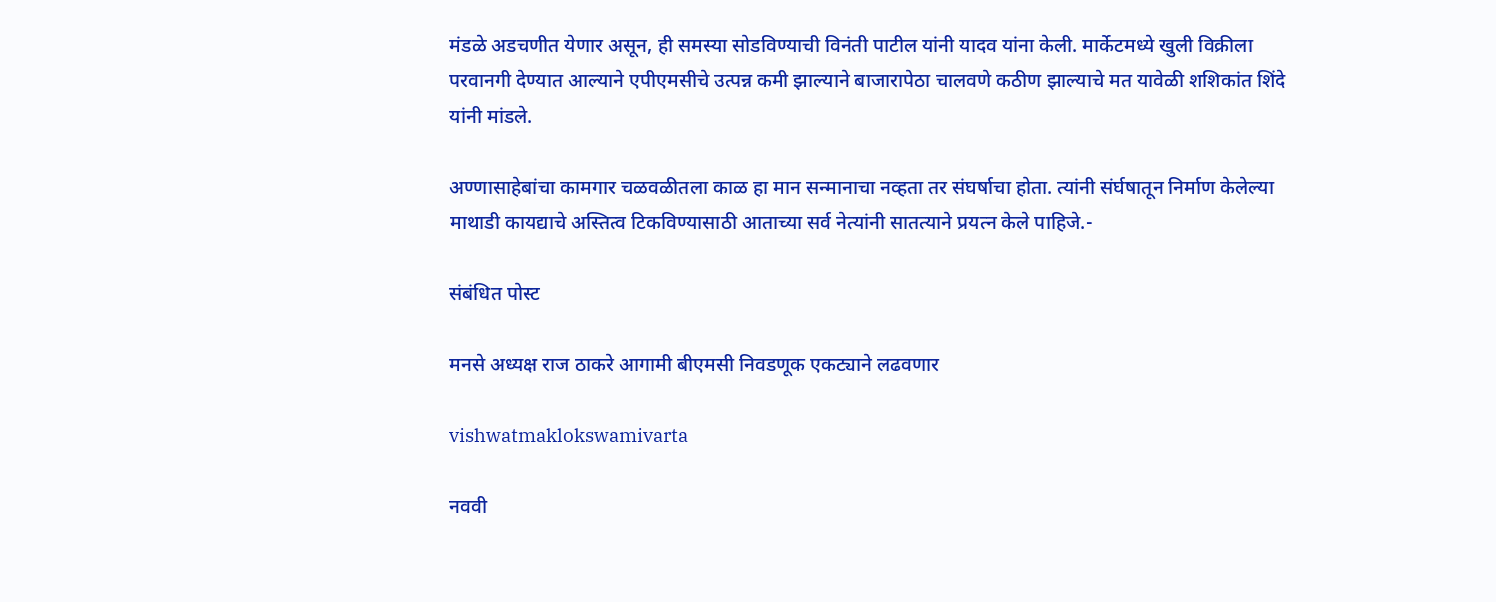मंडळे अडचणीत येणार असून, ही समस्या सोडविण्याची विनंती पाटील यांनी यादव यांना केली. मार्केटमध्ये खुली विक्रीला परवानगी देण्यात आल्‍याने एपीएमसीचे उत्पन्न कमी झाल्याने बाजारापेठा चालवणे कठीण झाल्‍याचे मत यावेळी शशिकांत शिंदे यांनी मांडले.

अण्णासाहेबांचा कामगार चळवळीतला काळ हा मान सन्मानाचा नव्हता तर संघर्षाचा होता. त्यांनी संर्घषातून निर्माण केलेल्या माथाडी कायद्याचे अस्तित्व टिकविण्यासाठी आताच्या सर्व नेत्यांनी सातत्याने प्रयत्न केले पाहिजे.-

संबंधित पोस्ट

मनसे अध्यक्ष राज ठाकरे आगामी बीएमसी निवडणूक एकट्याने लढवणार

vishwatmaklokswamivarta

नववी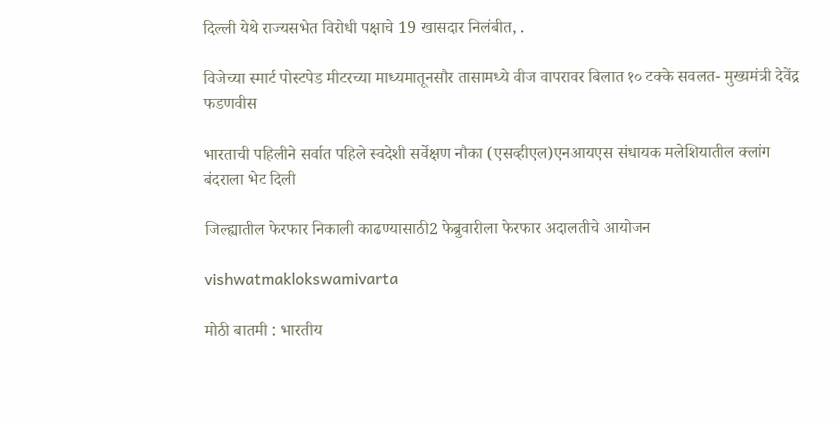दिल्ली येथे राज्यसभेत विरोधी पक्षाचे 19 खासदार निलंबीत, .

विजेच्या स्मार्ट पोस्टपेड मीटरच्या माध्यमातूनसौर तासामध्ये वीज वापरावर बिलात १० टक्के सवलत- मुख्यमंत्री देवेंद्र फडणवीस

भारताची पहिलीने सर्वात पहिले स्वदेशी सर्वेक्षण नौका (एसव्हीएल)एनआयएस संधायक मलेशियातील क्लांग बंदराला भेट दिली

जिल्ह्यातील फेरफार निकाली काढण्यासाठी2 फेब्रुवारीला फेरफार अदालतीचे आयोजन

vishwatmaklokswamivarta

मोठी बातमी : भारतीय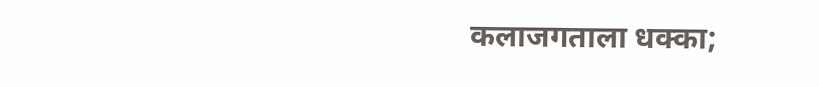कलाजगताला धक्का;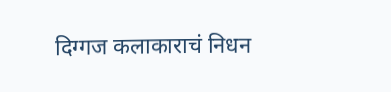दिग्गज कलाकाराचं निधन